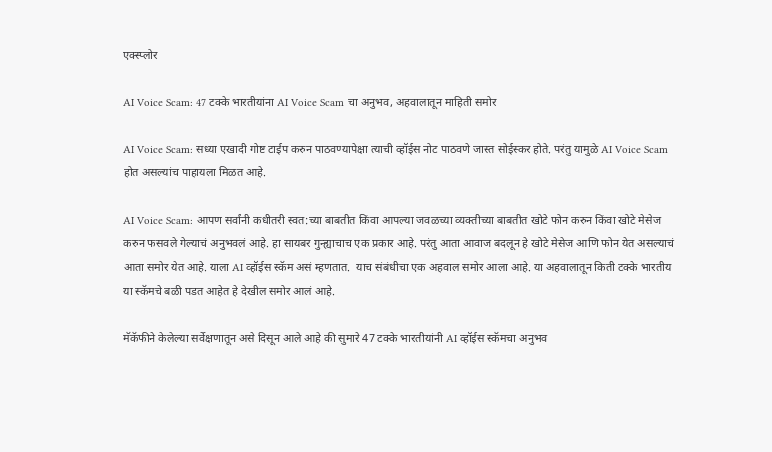एक्स्प्लोर

AI Voice Scam: 47 टक्के भारतीयांना AI Voice Scam चा अनुभव, अहवालातून माहिती समोर

AI Voice Scam: सध्या एखादी गोष्ट टाईप करुन पाठवण्यापेक्षा त्याची व्हॉईस नोट पाठवणे जास्त सोईस्कर होते. परंतु यामुळे AI Voice Scam होत असल्यांच पाहायला मिळत आहे.

AI Voice Scam: आपण सर्वांनी कधीतरी स्वत:च्या बाबतीत किंवा आपल्या जवळच्या व्यक्तीच्या बाबतीत खोटे फोन करुन किंवा खोटे मेसेज करुन फसवले गेल्याचं अनुभवलं आहे. हा सायबर गुन्ह्याचाच एक प्रकार आहे. परंतु आता आवाज बदलून हे खोटे मेसेज आणि फोन येत असल्याचं आता समोर येत आहे. याला AI व्हॉईस स्कॅम असं म्हणतात.  याच संबंधीचा एक अहवाल समोर आला आहे. या अहवालातून किती टक्के भारतीय या स्कॅमचे बळी पडत आहेत हे देखील समोर आलं आहे.

मॅकॅफीने केलेल्या सर्वेक्षणातून असे दिसून आले आहे की सुमारे 47 टक्के भारतीयांनी AI व्हॉईस स्कॅमचा अनुभव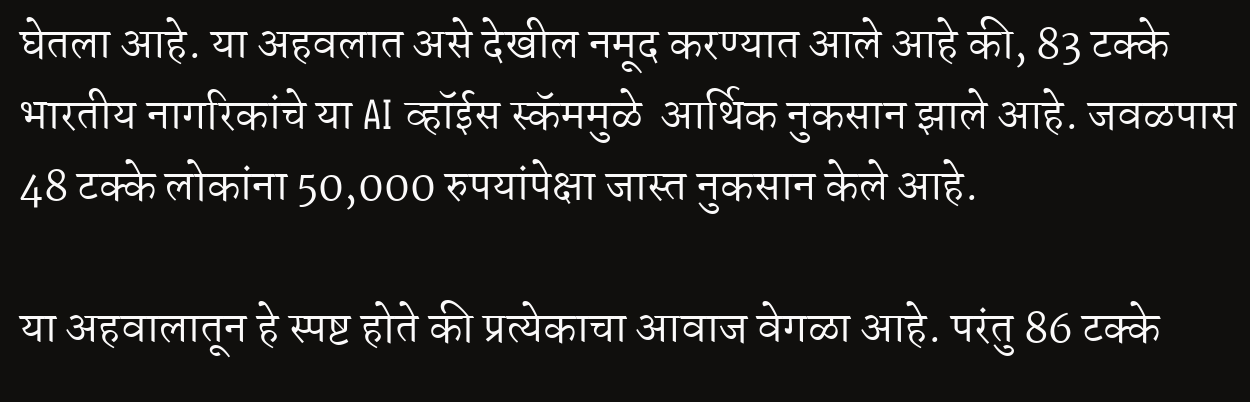घेतला आहे. या अहवलात असे देखील नमूद करण्यात आले आहे की, 83 टक्के भारतीय नागरिकांचे या AI व्हॉईस स्कॅममुळे  आर्थिक नुकसान झाले आहे. जवळपास 48 टक्के लोकांना 50,000 रुपयांपेक्षा जास्त नुकसान केले आहे.

या अहवालातून हे स्पष्ट होते की प्रत्येकाचा आवाज वेगळा आहे. परंतु 86 टक्के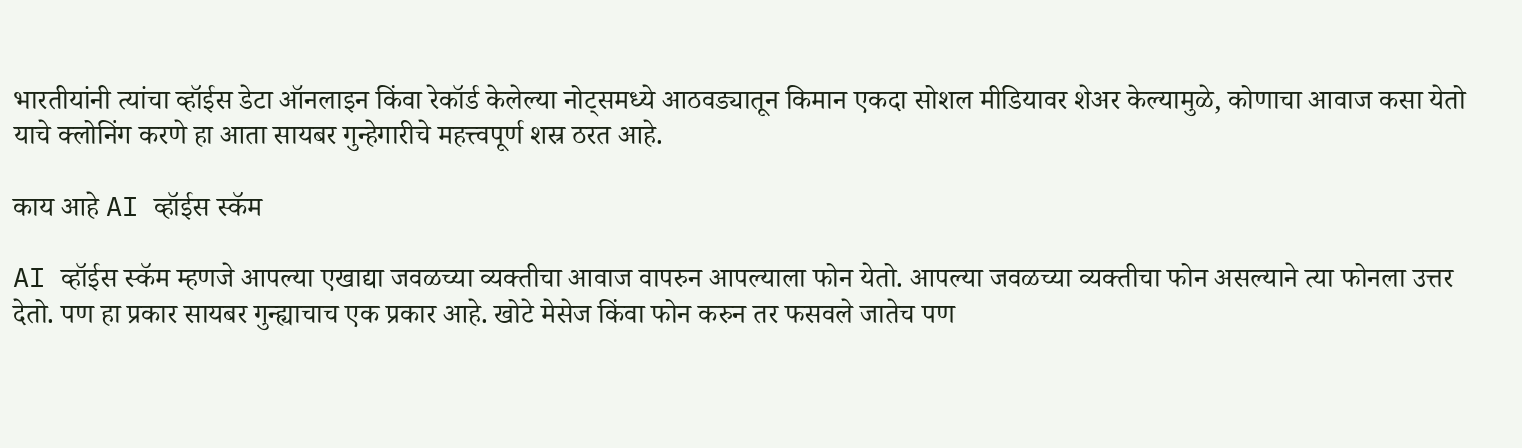भारतीयांनी त्यांचा व्हॉईस डेटा ऑनलाइन किंवा रेकॉर्ड केलेल्या नोट्समध्ये आठवड्यातून किमान एकदा सोशल मीडियावर शेअर केल्यामुळे, कोणाचा आवाज कसा येतो याचे क्लोनिंग करणे हा आता सायबर गुन्हेगारीचे महत्त्वपूर्ण शस्र ठरत आहे.

काय आहे AI व्हॉईस स्कॅम

AI व्हॉईस स्कॅम म्हणजे आपल्या एखाद्या जवळच्या व्यक्तीचा आवाज वापरुन आपल्याला फोन येतो. आपल्या जवळच्या व्यक्तीचा फोन असल्याने त्या फोनला उत्तर देतो. पण हा प्रकार सायबर गुन्ह्याचाच एक प्रकार आहे. खोटे मेसेज किंवा फोन करुन तर फसवले जातेच पण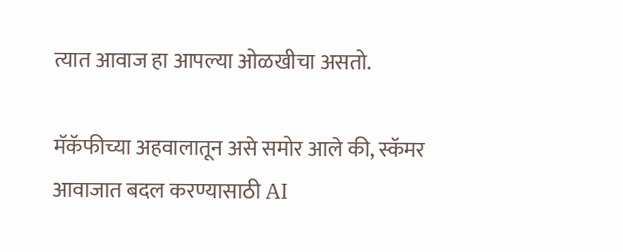त्यात आवाज हा आपल्या ओळखीचा असतो.

मॅकॅफीच्या अहवालातून असे समोर आले की, स्कॅमर आवाजात बदल करण्यासाठी AI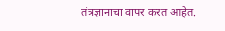तंत्रज्ञानाचा वापर करत आहेत.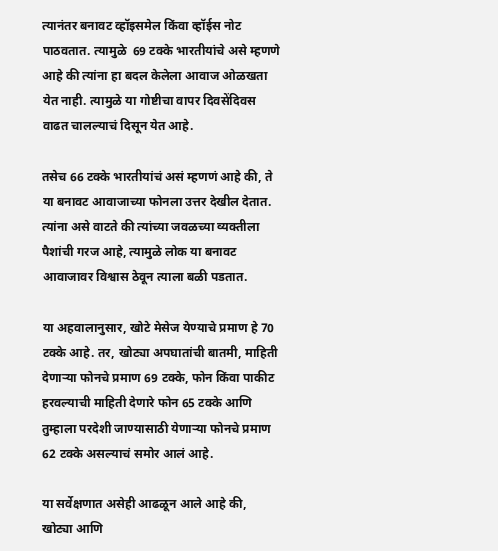त्यानंतर बनावट व्हॉइसमेल किंवा व्हॉईस नोट पाठवतात. त्यामुळे  69 टक्के भारतीयांचे असे म्हणणे आहे की त्यांना हा बदल केलेला आवाज ओळखता येत नाही. त्यामुळे या गोष्टीचा वापर दिवसेंदिवस वाढत चालल्याचं दिसून येत आहे.

तसेच 66 टक्के भारतीयांचं असं म्हणणं आहे की, ते या बनावट आवाजाच्या फोनला उत्तर देखील देतात. त्यांना असे वाटते की त्यांच्या जवळच्या व्यक्तीला पैशांची गरज आहे, त्यामुळे लोक या बनावट आवाजावर विश्वास ठेवून त्याला बळी पडतात.

या अहवालानुसार, खोटे मेसेज येण्याचे प्रमाण हे 70 टक्के आहे. तर, खोट्या अपघातांची बातमी, माहिती देणाऱ्या फोनचे प्रमाण 69 टक्के, फोन किंवा पाकीट हरवल्याची माहिती देणारे फोन 65 टक्के आणि तुम्हाला परदेशी जाण्यासाठी येणाऱ्या फोनचे प्रमाण 62 टक्के असल्याचं समोर आलं आहे.

या सर्वेक्षणात असेही आढळून आले आहे की,  खोट्या आणि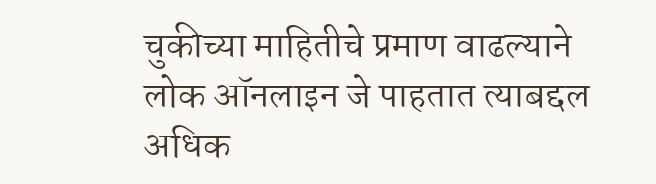चुकीच्या माहितीचे प्रमाण वाढल्याने लोक ऑनलाइन जे पाहतात त्याबद्दल अधिक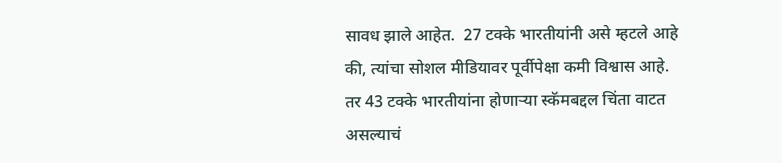सावध झाले आहेत.  27 टक्के भारतीयांनी असे म्हटले आहे की, त्यांचा सोशल मीडियावर पूर्वीपेक्षा कमी विश्वास आहे. तर 43 टक्के भारतीयांना होणाऱ्या स्कॅमबद्दल चिंता वाटत असल्याचं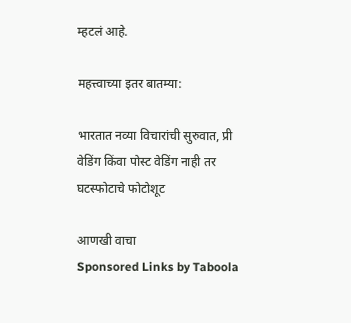म्हटलं आहे.

महत्त्वाच्या इतर बातम्या:

भारतात नव्या विचारांची सुरुवात, प्री वेडिंग किंवा पोस्ट वेडिंग नाही तर घटस्फोटाचे फोटोशूट

आणखी वाचा
Sponsored Links by Taboola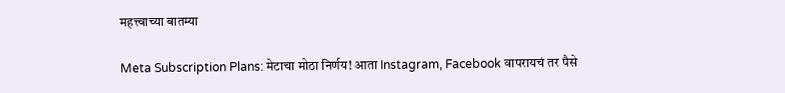महत्त्वाच्या बातम्या

Meta Subscription Plans: मेटाचा मोठा निर्णय! आता Instagram, Facebook वापरायचं तर पैसे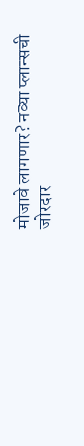मोजावे लागणार? नव्या प्लान्सची जोरदार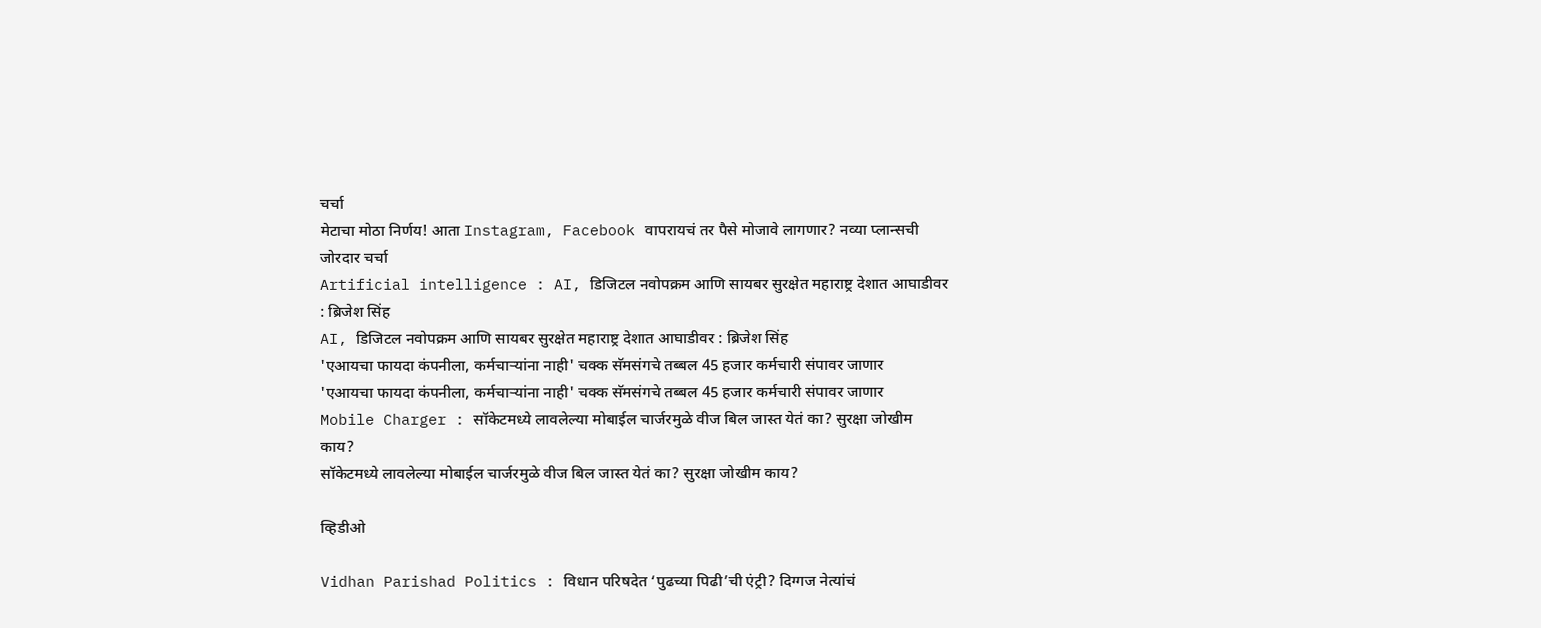चर्चा
मेटाचा मोठा निर्णय! आता Instagram, Facebook वापरायचं तर पैसे मोजावे लागणार? नव्या प्लान्सची जोरदार चर्चा
Artificial intelligence : AI, डिजिटल नवोपक्रम आणि सायबर सुरक्षेत महाराष्ट्र देशात आघाडीवर : ब्रिजेश सिंह
AI, डिजिटल नवोपक्रम आणि सायबर सुरक्षेत महाराष्ट्र देशात आघाडीवर : ब्रिजेश सिंह
'एआयचा फायदा कंपनीला, कर्मचाऱ्यांना नाही' चक्क सॅमसंगचे तब्बल 45 हजार कर्मचारी संपावर जाणार
'एआयचा फायदा कंपनीला, कर्मचाऱ्यांना नाही' चक्क सॅमसंगचे तब्बल 45 हजार कर्मचारी संपावर जाणार
Mobile Charger : सॉकेटमध्ये लावलेल्या मोबाईल चार्जरमुळे वीज बिल जास्त येतं का? सुरक्षा जोखीम काय?
सॉकेटमध्ये लावलेल्या मोबाईल चार्जरमुळे वीज बिल जास्त येतं का? सुरक्षा जोखीम काय?

व्हिडीओ

Vidhan Parishad Politics : विधान परिषदेत ‘पुढच्या पिढी’ची एंट्री? दिग्गज नेत्यांचं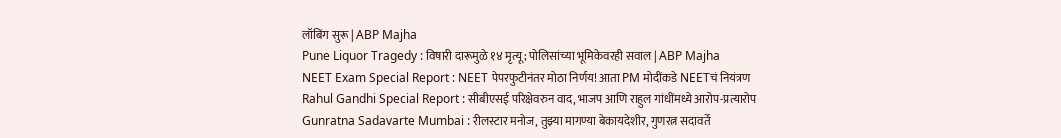लॉबिंग सुरू | ABP Majha
Pune Liquor Tragedy : विषारी दारूमुळे १४ मृत्यू; पोलिसांच्या भूमिकेवरही सवाल | ABP Majha
NEET Exam Special Report : NEET पेपरफुटीनंतर मोठा निर्णय! आता PM मोदींकडे NEETचं नियंत्रण
Rahul Gandhi Special Report : सीबीएसई परिक्षेवरुन वाद, भाजप आणि राहुल गांधींमध्ये आरोप-प्रत्यारोप
Gunratna Sadavarte Mumbai : रीलस्टार मनोज, तुझ्या मागण्या बेकायदेशीर, गुणरत्न सदावर्ते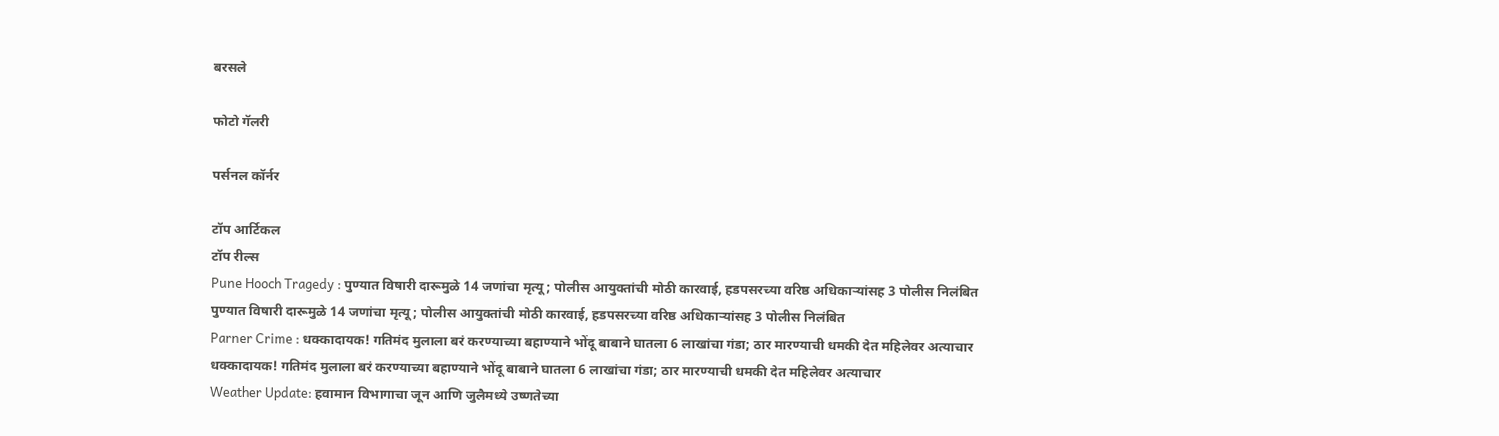बरसले

फोटो गॅलरी

पर्सनल कॉर्नर

टॉप आर्टिकल
टॉप रील्स
Pune Hooch Tragedy : पुण्यात विषारी दारूमुळे 14 जणांचा मृत्यू; पोलीस आयुक्तांची मोठी कारवाई, हडपसरच्या वरिष्ठ अधिकाऱ्यांसह 3 पोलीस निलंबित
पुण्यात विषारी दारूमुळे 14 जणांचा मृत्यू; पोलीस आयुक्तांची मोठी कारवाई, हडपसरच्या वरिष्ठ अधिकाऱ्यांसह 3 पोलीस निलंबित
Parner Crime : धक्कादायक! गतिमंद मुलाला बरं करण्याच्या बहाण्याने भोंदू बाबाने घातला 6 लाखांचा गंडा; ठार मारण्याची धमकी देत महिलेवर अत्याचार
धक्कादायक! गतिमंद मुलाला बरं करण्याच्या बहाण्याने भोंदू बाबाने घातला 6 लाखांचा गंडा; ठार मारण्याची धमकी देत महिलेवर अत्याचार
Weather Update: हवामान विभागाचा जून आणि जुलैमध्ये उष्णतेच्या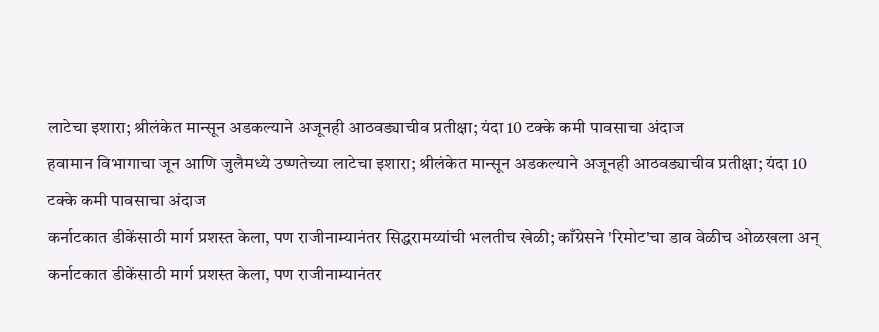लाटेचा इशारा; श्रीलंकेत मान्सून अडकल्याने अजूनही आठवड्याचीव प्रतीक्षा; यंदा 10 टक्के कमी पावसाचा अंदाज
हवामान विभागाचा जून आणि जुलैमध्ये उष्णतेच्या लाटेचा इशारा; श्रीलंकेत मान्सून अडकल्याने अजूनही आठवड्याचीव प्रतीक्षा; यंदा 10 टक्के कमी पावसाचा अंदाज
कर्नाटकात डीकेंसाठी मार्ग प्रशस्त केला, पण राजीनाम्यानंतर सिद्धरामय्यांची भलतीच खेळी; काँग्रेसने 'रिमोट'चा डाव वेळीच ओळखला अन्
कर्नाटकात डीकेंसाठी मार्ग प्रशस्त केला, पण राजीनाम्यानंतर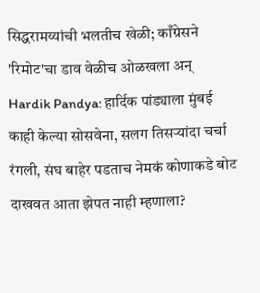सिद्धरामय्यांची भलतीच खेळी; काँग्रेसने 'रिमोट'चा डाव वेळीच ओळखला अन्
Hardik Pandya: हार्दिक पांड्याला मुंबई काही केल्या सोसवेना, सलग तिसऱ्यांदा चर्चा रंगली, संघ बाहेर पडताच नेमकं कोणाकडे बोट दाखवत आता झेपत नाही म्हणाला?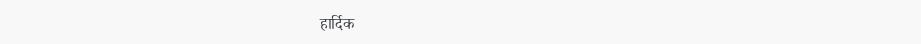हार्दिक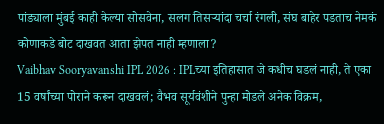पांड्याला मुंबई काही केल्या सोसवेना, सलग तिसऱ्यांदा चर्चा रंगली, संघ बाहेर पडताच नेमकं कोणाकडे बोट दाखवत आता झेपत नाही म्हणाला?
Vaibhav Sooryavanshi IPL 2026 : IPLच्या इतिहासात जे कधीच घडलं नाही, ते एका 15 वर्षांच्या पोराने करून दाखवलं; वैभव सूर्यवंशीने पुन्हा मोडले अनेक विक्रम,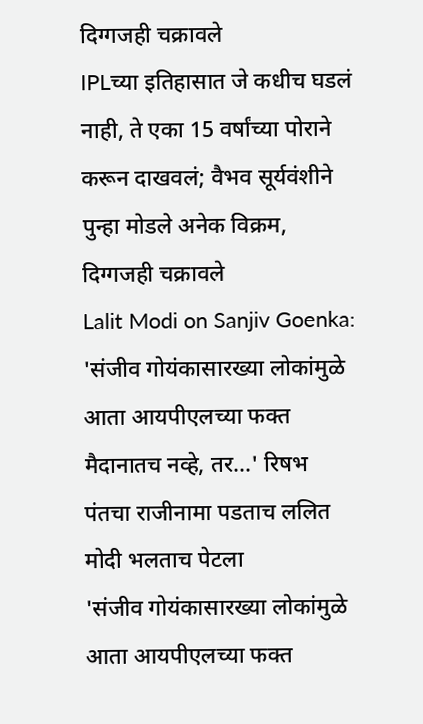दिग्गजही चक्रावले
IPLच्या इतिहासात जे कधीच घडलं नाही, ते एका 15 वर्षांच्या पोराने करून दाखवलं; वैभव सूर्यवंशीने पुन्हा मोडले अनेक विक्रम, दिग्गजही चक्रावले
Lalit Modi on Sanjiv Goenka: 'संजीव गोयंकासारख्या लोकांमुळे आता आयपीएलच्या फक्त मैदानातच नव्हे, तर...' रिषभ पंतचा राजीनामा पडताच ललित मोदी भलताच पेटला
'संजीव गोयंकासारख्या लोकांमुळे आता आयपीएलच्या फक्त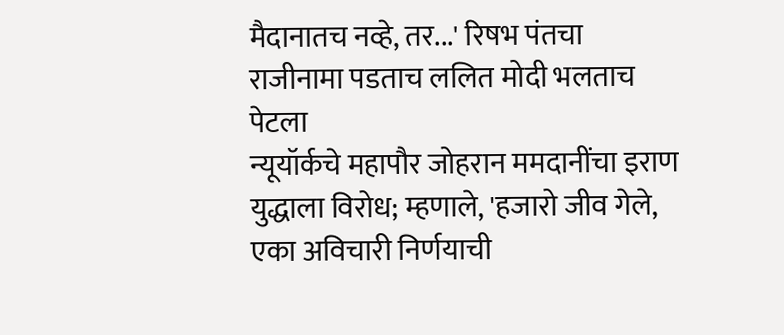मैदानातच नव्हे, तर...' रिषभ पंतचा राजीनामा पडताच ललित मोदी भलताच पेटला
न्यूयॉर्कचे महापौर जोहरान ममदानींचा इराण युद्धाला विरोध; म्हणाले, 'हजारो जीव गेले, एका अविचारी निर्णयाची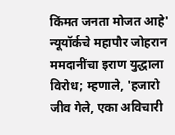किंमत जनता मोजत आहे'
न्यूयॉर्कचे महापौर जोहरान ममदानींचा इराण युद्धाला विरोध; म्हणाले, 'हजारो जीव गेले, एका अविचारी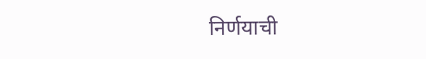निर्णयाची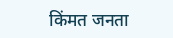किंमत जनता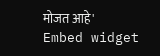मोजत आहे'
Embed widget